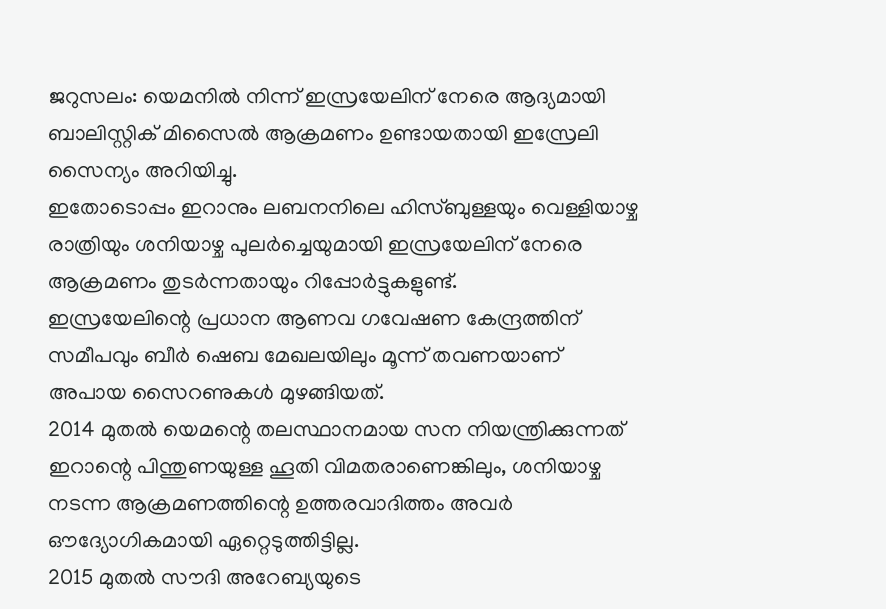ജറുസലം: യെമനിൽ നിന്ന് ഇസ്രയേലിന് നേരെ ആദ്യമായി ബാലിസ്റ്റിക് മിസൈൽ ആക്രമണം ഉണ്ടായതായി ഇസ്രേലി സൈന്യം അറിയിച്ചു.
ഇതോടൊപ്പം ഇറാനും ലബനനിലെ ഹിസ്ബുള്ളയും വെള്ളിയാഴ്ച രാത്രിയും ശനിയാഴ്ച പുലർച്ചെയുമായി ഇസ്രയേലിന് നേരെ ആക്രമണം തുടർന്നതായും റിപ്പോർട്ടുകളുണ്ട്.
ഇസ്രയേലിന്റെ പ്രധാന ആണവ ഗവേഷണ കേന്ദ്രത്തിന് സമീപവും ബീർ ഷെബ മേഖലയിലും മൂന്ന് തവണയാണ് അപായ സൈറണുകൾ മുഴങ്ങിയത്.
2014 മുതൽ യെമന്റെ തലസ്ഥാനമായ സന നിയന്ത്രിക്കുന്നത് ഇറാന്റെ പിന്തുണയുള്ള ഹൂതി വിമതരാണെങ്കിലും, ശനിയാഴ്ച നടന്ന ആക്രമണത്തിന്റെ ഉത്തരവാദിത്തം അവർ ഔദ്യോഗികമായി ഏറ്റെടുത്തിട്ടില്ല.
2015 മുതൽ സൗദി അറേബ്യയുടെ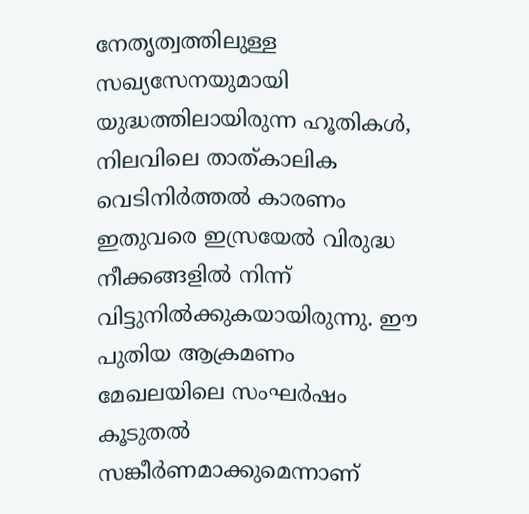നേതൃത്വത്തിലുള്ള സഖ്യസേനയുമായി യുദ്ധത്തിലായിരുന്ന ഹൂതികൾ, നിലവിലെ താത്കാലിക വെടിനിർത്തൽ കാരണം ഇതുവരെ ഇസ്രയേൽ വിരുദ്ധ നീക്കങ്ങളിൽ നിന്ന് വിട്ടുനിൽക്കുകയായിരുന്നു. ഈ പുതിയ ആക്രമണം മേഖലയിലെ സംഘർഷം കൂടുതൽ സങ്കീർണമാക്കുമെന്നാണ്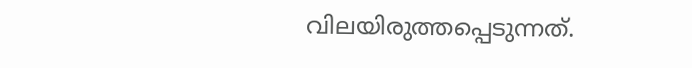വിലയിരുത്തപ്പെടുന്നത്.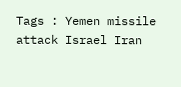Tags : Yemen missile attack Israel Iran